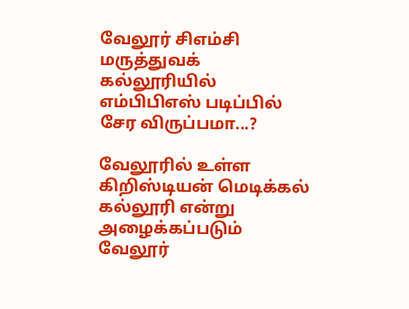வேலூர் சிஎம்சி மருத்துவக் கல்லூரியில் எம்பிபிஎஸ் படிப்பில் சேர விருப்பமா...?

வேலூரில் உள்ள கிறிஸ்டியன் மெடிக்கல் கல்லூரி என்று அழைக்கப்படும் வேலூர்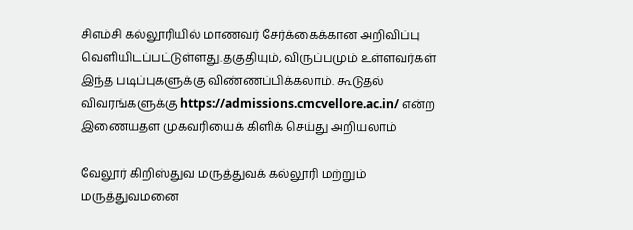சிஎம்சி கல்லூரியில் மாணவர் சேர்க்கைக்கான அறிவிப்பு வெளியிடப்பட்டுள்ளது.தகுதியும், விருப்பமும் உள்ளவர்கள் இந்த படிப்புகளுக்கு விண்ணப்பிக்கலாம். கூடுதல் விவரங்களுக்கு https://admissions.cmcvellore.ac.in/ என்ற இணையதள முகவரியைக் கிளிக் செய்து அறியலாம்

வேலூர் கிறிஸ்துவ மருத்துவக் கல்லூரி மற்றும் மருத்துவமனை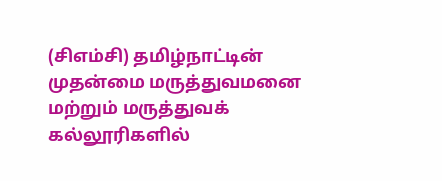(சிஎம்சி) தமிழ்நாட்டின் முதன்மை மருத்துவமனை மற்றும் மருத்துவக் கல்லூரிகளில்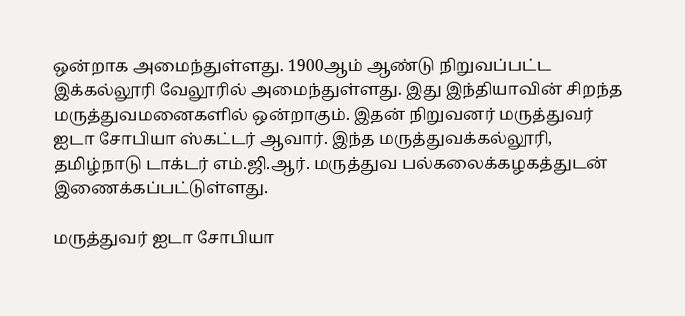ஒன்றாக அமைந்துள்ளது. 1900ஆம் ஆண்டு நிறுவப்பட்ட இக்கல்லூரி வேலூரில் அமைந்துள்ளது. இது இந்தியாவின் சிறந்த மருத்துவமனைகளில் ஒன்றாகும். இதன் நிறுவனர் மருத்துவர் ஐடா சோபியா ஸ்கட்டர் ஆவார். இந்த மருத்துவக்கல்லூரி, தமிழ்நாடு டாக்டர் எம்.ஜி.ஆர். மருத்துவ பல்கலைக்கழகத்துடன் இணைக்கப்பட்டுள்ளது.

மருத்துவர் ஐடா சோபியா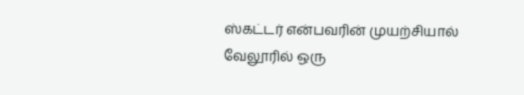ஸ்கட்டர் என்பவரின் முயற்சியால் வேலூரில் ஒரு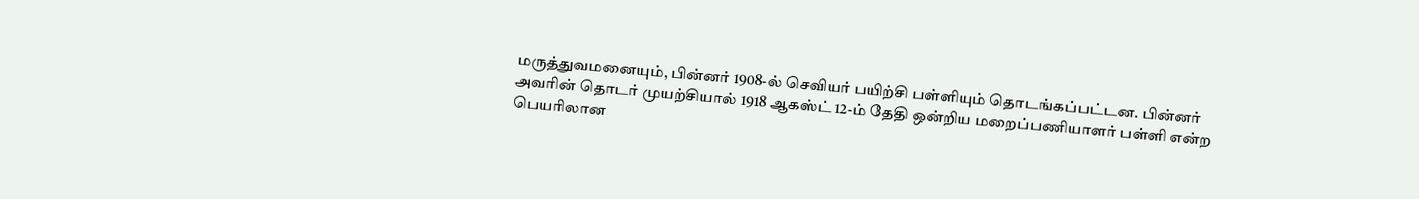மருத்துவமனையும், பின்னர் 1908-ல் செவியர் பயிற்சி பள்ளியும் தொடங்கப்பட்டன. பின்னர் அவரின் தொடர் முயற்சியால் 1918 ஆகஸ்ட் 12-ம் தேதி ஒன்றிய மறைப்பணியாளர் பள்ளி என்ற பெயரிலான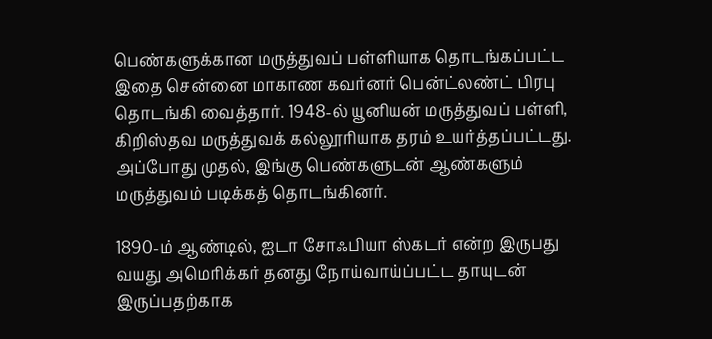பெண்களுக்கான மருத்துவப் பள்ளியாக தொடங்கப்பட்ட இதை சென்னை மாகாண கவர்னர் பென்ட்லண்ட் பிரபு தொடங்கி வைத்தார். 1948-ல் யூனியன் மருத்துவப் பள்ளி, கிறிஸ்தவ மருத்துவக் கல்லூரியாக தரம் உயர்த்தப்பட்டது. அப்போது முதல், இங்கு பெண்களுடன் ஆண்களும் மருத்துவம் படிக்கத் தொடங்கினர்.

1890-ம் ஆண்டில், ஐடா சோஃபியா ஸ்கடர் என்ற இருபது வயது அமெரிக்கர் தனது நோய்வாய்ப்பட்ட தாயுடன் இருப்பதற்காக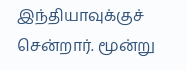இந்தியாவுக்குச் சென்றார். மூன்று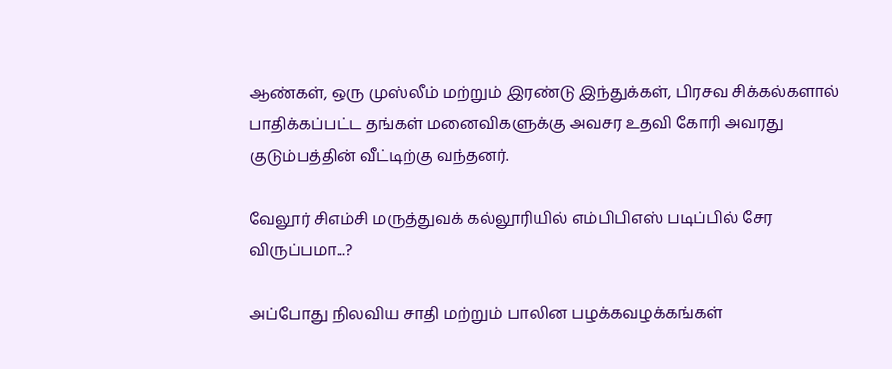ஆண்கள், ஒரு முஸ்லீம் மற்றும் இரண்டு இந்துக்கள், பிரசவ சிக்கல்களால் பாதிக்கப்பட்ட தங்கள் மனைவிகளுக்கு அவசர உதவி கோரி அவரது குடும்பத்தின் வீட்டிற்கு வந்தனர்.

வேலூர் சிஎம்சி மருத்துவக் கல்லூரியில் எம்பிபிஎஸ் படிப்பில் சேர விருப்பமா...?

அப்போது நிலவிய சாதி மற்றும் பாலின பழக்கவழக்கங்கள்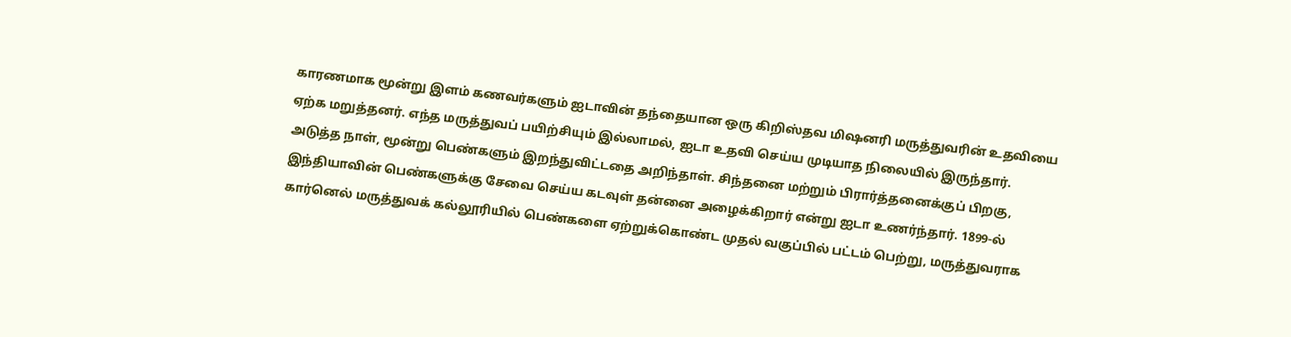காரணமாக மூன்று இளம் கணவர்களும் ஐடாவின் தந்தையான ஒரு கிறிஸ்தவ மிஷனரி மருத்துவரின் உதவியை ஏற்க மறுத்தனர். எந்த மருத்துவப் பயிற்சியும் இல்லாமல், ஐடா உதவி செய்ய முடியாத நிலையில் இருந்தார். அடுத்த நாள், மூன்று பெண்களும் இறந்துவிட்டதை அறிந்தாள். சிந்தனை மற்றும் பிரார்த்தனைக்குப் பிறகு, இந்தியாவின் பெண்களுக்கு சேவை செய்ய கடவுள் தன்னை அழைக்கிறார் என்று ஐடா உணர்ந்தார். 1899-ல் கார்னெல் மருத்துவக் கல்லூரியில் பெண்களை ஏற்றுக்கொண்ட முதல் வகுப்பில் பட்டம் பெற்று, மருத்துவராக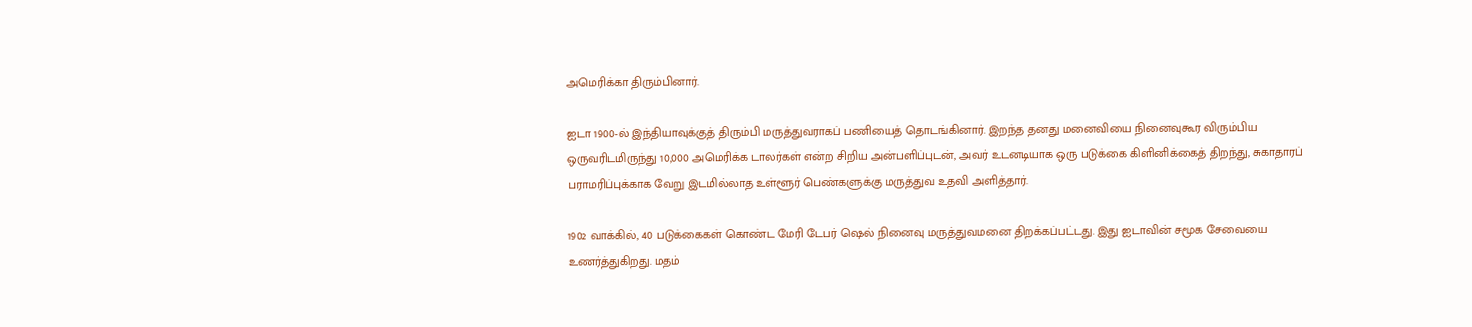அமெரிக்கா திரும்பினார்.

ஐடா 1900-ல் இந்தியாவுக்குத் திரும்பி மருத்துவராகப் பணியைத் தொடங்கினார். இறந்த தனது மனைவியை நினைவுகூர விரும்பிய ஒருவரிடமிருந்து 10,000 அமெரிக்க டாலர்கள் என்ற சிறிய அன்பளிப்புடன், அவர் உடனடியாக ஒரு படுக்கை கிளினிக்கைத் திறந்து, சுகாதாரப் பராமரிப்புக்காக வேறு இடமில்லாத உள்ளூர் பெண்களுக்கு மருத்துவ உதவி அளித்தார்.

1902 வாக்கில், 40 படுக்கைகள் கொண்ட மேரி டேபர் ஷெல் நினைவு மருத்துவமனை திறக்கப்பட்டது. இது ஐடாவின் சமூக சேவையை உணர்த்துகிறது. மதம்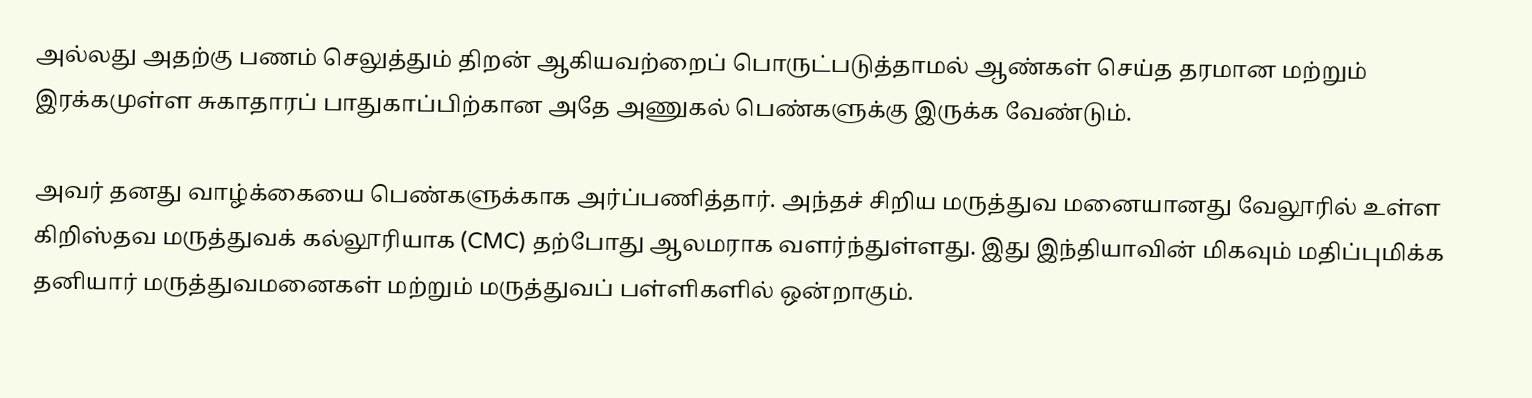அல்லது அதற்கு பணம் செலுத்தும் திறன் ஆகியவற்றைப் பொருட்படுத்தாமல் ஆண்கள் செய்த தரமான மற்றும் இரக்கமுள்ள சுகாதாரப் பாதுகாப்பிற்கான அதே அணுகல் பெண்களுக்கு இருக்க வேண்டும்.

அவர் தனது வாழ்க்கையை பெண்களுக்காக அர்ப்பணித்தார். அந்தச் சிறிய மருத்துவ மனையானது வேலூரில் உள்ள கிறிஸ்தவ மருத்துவக் கல்லூரியாக (CMC) தற்போது ஆலமராக வளர்ந்துள்ளது. இது இந்தியாவின் மிகவும் மதிப்புமிக்க தனியார் மருத்துவமனைகள் மற்றும் மருத்துவப் பள்ளிகளில் ஒன்றாகும்.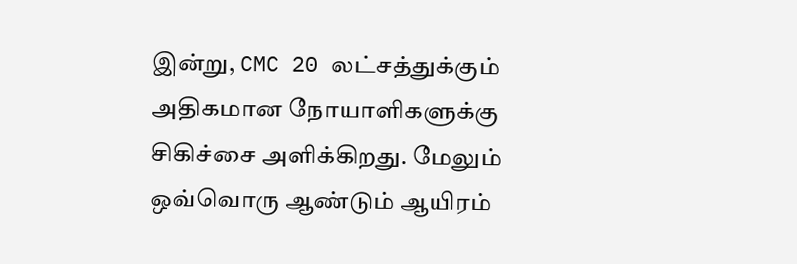இன்று, CMC 20 லட்சத்துக்கும் அதிகமான நோயாளிகளுக்கு சிகிச்சை அளிக்கிறது. மேலும் ஒவ்வொரு ஆண்டும் ஆயிரம்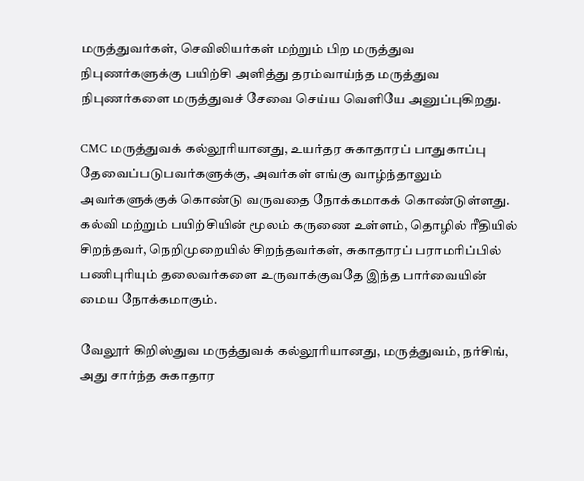மருத்துவர்கள், செவிலியர்கள் மற்றும் பிற மருத்துவ நிபுணர்களுக்கு பயிற்சி அளித்து தரம்வாய்ந்த மருத்துவ நிபுணர்களை மருத்துவச் சேவை செய்ய வெளியே அனுப்புகிறது.

CMC மருத்துவக் கல்லூரியானது, உயர்தர சுகாதாரப் பாதுகாப்பு தேவைப்படுபவர்களுக்கு, அவர்கள் எங்கு வாழ்ந்தாலும் அவர்களுக்குக் கொண்டு வருவதை நோக்கமாகக் கொண்டுள்ளது. கல்வி மற்றும் பயிற்சியின் மூலம் கருணை உள்ளம், தொழில் ரீதியில் சிறந்தவர், நெறிமுறையில் சிறந்தவர்கள், சுகாதாரப் பராமரிப்பில் பணிபுரியும் தலைவர்களை உருவாக்குவதே இந்த பார்வையின் மைய நோக்கமாகும்.

வேலூர் கிறிஸ்துவ மருத்துவக் கல்லூரியானது, மருத்துவம், நர்சிங், அது சார்ந்த சுகாதார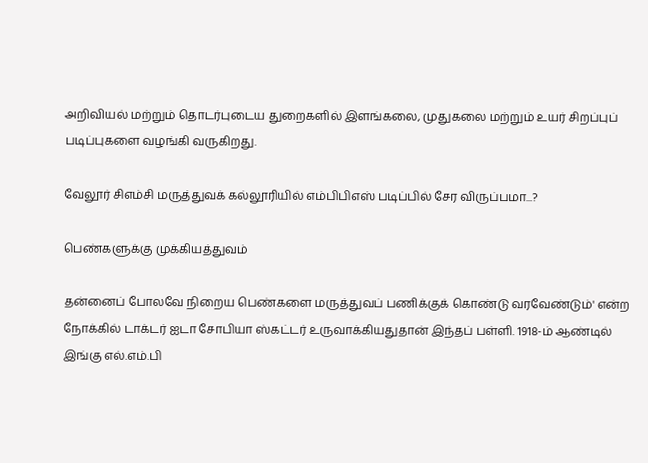அறிவியல் மற்றும் தொடர்புடைய துறைகளில் இளங்கலை, முதுகலை மற்றும் உயர் சிறப்புப் படிப்புகளை வழங்கி வருகிறது.

வேலூர் சிஎம்சி மருத்துவக் கல்லூரியில் எம்பிபிஎஸ் படிப்பில் சேர விருப்பமா...?

பெண்களுக்கு முக்கியத்துவம்

தன்னைப் போலவே நிறைய பெண்களை மருத்துவப் பணிக்குக் கொண்டு வரவேண்டும்' என்ற நோக்கில் டாக்டர் ஐடா சோபியா ஸ்கட்டர் உருவாக்கியதுதான் இந்தப் பள்ளி. 1918-ம் ஆண்டில் இங்கு எல்.எம்.பி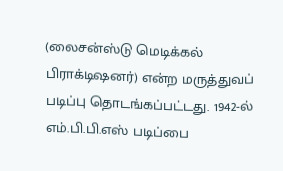(லைசன்ஸ்டு மெடிக்கல் பிராக்டிஷனர்) என்ற மருத்துவப் படிப்பு தொடங்கப்பட்டது. 1942-ல் எம்.பி.பி.எஸ் படிப்பை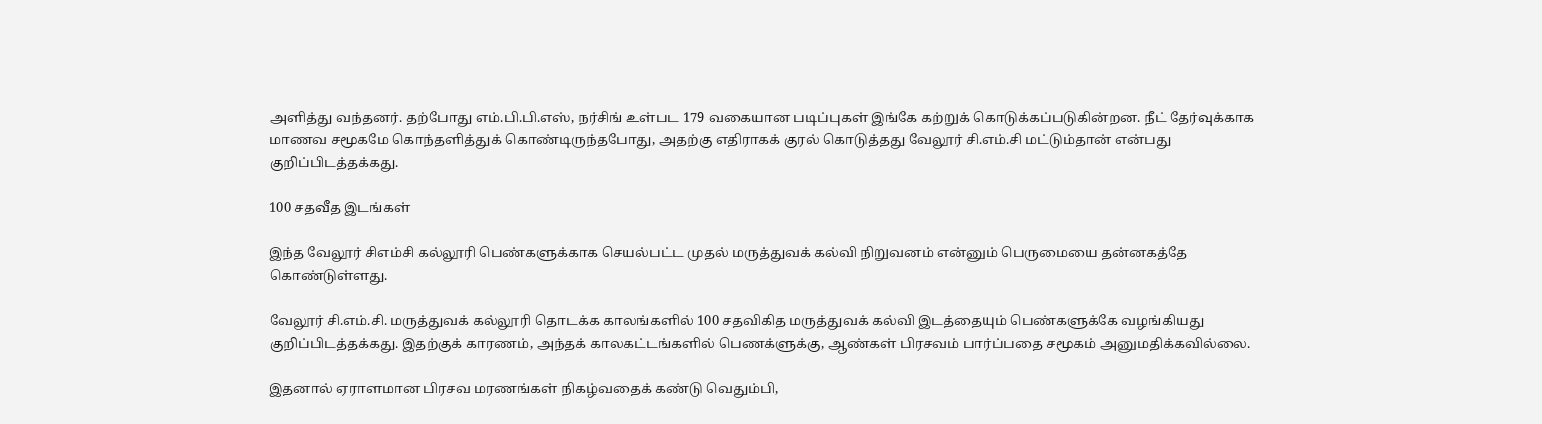அளித்து வந்தனர். தற்போது எம்.பி.பி.எஸ், நர்சிங் உள்பட 179 வகையான படிப்புகள் இங்கே கற்றுக் கொடுக்கப்படுகின்றன. நீட் தேர்வுக்காக மாணவ சமூகமே கொந்தளித்துக் கொண்டிருந்தபோது, அதற்கு எதிராகக் குரல் கொடுத்தது வேலூர் சி.எம்.சி மட்டும்தான் என்பது குறிப்பிடத்தக்கது.

100 சதவீத இடங்கள்

இந்த வேலூர் சிஎம்சி கல்லூரி பெண்களுக்காக செயல்பட்ட முதல் மருத்துவக் கல்வி நிறுவனம் என்னும் பெருமையை தன்னகத்தே கொண்டுள்ளது.

வேலூர் சி.எம்.சி. மருத்துவக் கல்லூரி தொடக்க காலங்களில் 100 சதவிகித மருத்துவக் கல்வி இடத்தையும் பெண்களுக்கே வழங்கியது குறிப்பிடத்தக்கது. இதற்குக் காரணம், அந்தக் காலகட்டங்களில் பெணக்ளுக்கு, ஆண்கள் பிரசவம் பார்ப்பதை சமூகம் அனுமதிக்கவில்லை.

இதனால் ஏராளமான பிரசவ மரணங்கள் நிகழ்வதைக் கண்டு வெதும்பி,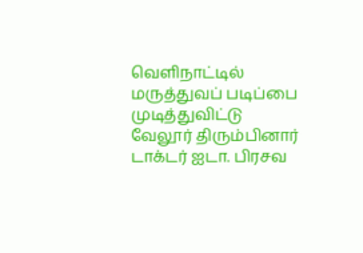வெளிநாட்டில் மருத்துவப் படிப்பை முடித்துவிட்டு வேலூர் திரும்பினார் டாக்டர் ஐடா. பிரசவ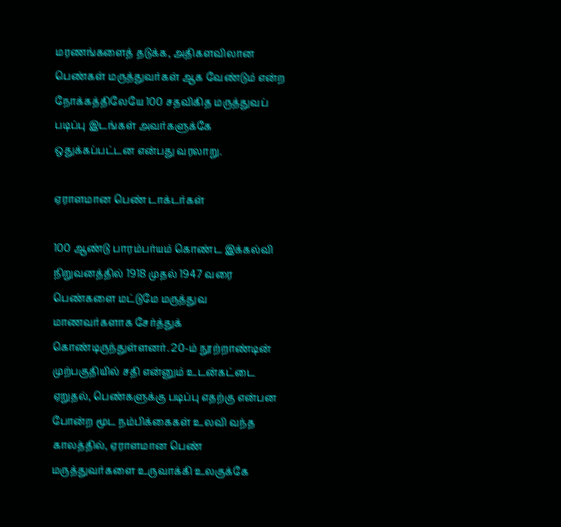மரணங்களைத் தடுக்க, அதிகளவிலான பெண்கள் மருத்துவர்கள் ஆக வேண்டும் என்ற நோக்கத்திலேயே 100 சதவிகித மருத்துவப் படிப்பு இடங்கள் அவர்களுக்கே ஒதுக்கப்பட்டன என்பது வரலாறு.

ஏராளமான பெண் டாக்டர்கள்

100 ஆண்டு பாரம்பர்யம் கொண்ட இக்கல்வி நிறுவனத்தில் 1918 முதல் 1947 வரை பெண்களை மட்டுமே மருத்துவ மாணவர்களாக சேர்த்துக் கொண்டிருந்துள்ளனர். 20-ம் நூற்றாண்டின் முற்பகுதியில் சதி என்னும் உடன்கட்டை ஏறுதல், பெண்களுக்கு படிப்பு எதற்கு என்பன போன்ற மூட நம்பிக்கைகள் உலவி வந்த காலத்தில், ஏராளமான பெண் மருத்துவர்களை உருவாக்கி உலகுக்கே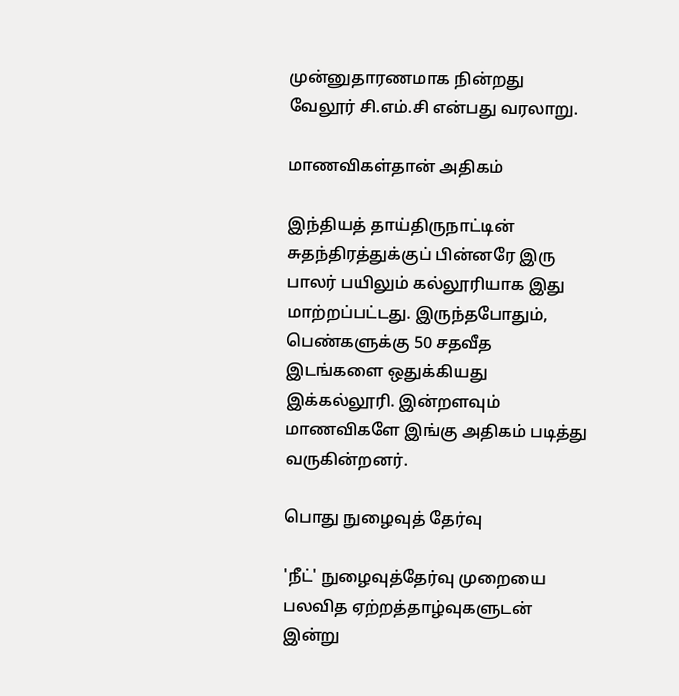முன்னுதாரணமாக நின்றது வேலூர் சி.எம்.சி என்பது வரலாறு.

மாணவிகள்தான் அதிகம்

இந்தியத் தாய்திருநாட்டின் சுதந்திரத்துக்குப் பின்னரே இரு பாலர் பயிலும் கல்லூரியாக இது மாற்றப்பட்டது. இருந்தபோதும், பெண்களுக்கு 50 சதவீத இடங்களை ஒதுக்கியது இக்கல்லூரி. இன்றளவும் மாணவிகளே இங்கு அதிகம் படித்து வருகின்றனர்.

பொது நுழைவுத் தேர்வு

'நீட்' நுழைவுத்தேர்வு முறையை பலவித ஏற்றத்தாழ்வுகளுடன் இன்று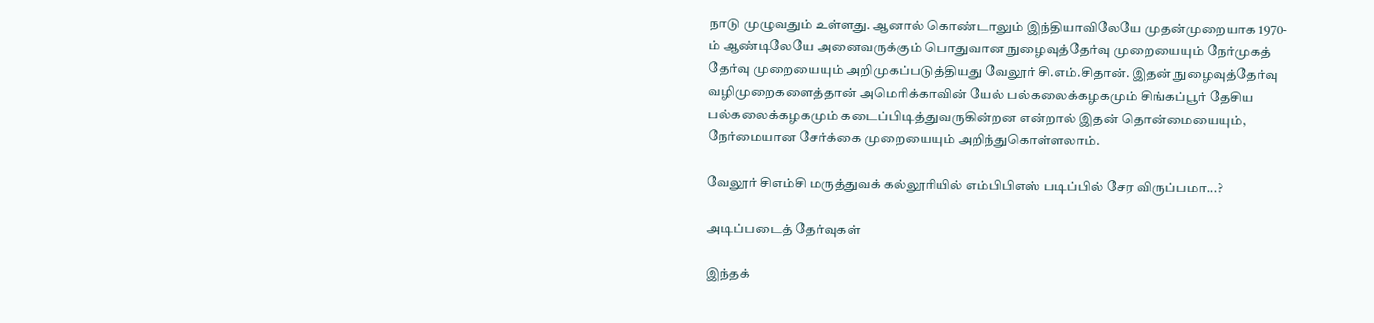நாடு முழுவதும் உள்ளது. ஆனால் கொண்டாலும் இந்தியாவிலேயே முதன்முறையாக 1970-ம் ஆண்டிலேயே அனைவருக்கும் பொதுவான நுழைவுத்தேர்வு முறையையும் நேர்முகத் தேர்வு முறையையும் அறிமுகப்படுத்தியது வேலூர் சி.எம்.சிதான். இதன் நுழைவுத்தேர்வு வழிமுறைகளைத்தான் அமெரிக்காவின் யேல் பல்கலைக்கழகமும் சிங்கப்பூர் தேசிய பல்கலைக்கழகமும் கடைப்பிடித்துவருகின்றன என்றால் இதன் தொன்மையையும், நேர்மையான சேர்க்கை முறையையும் அறிந்துகொள்ளலாம்.

வேலூர் சிஎம்சி மருத்துவக் கல்லூரியில் எம்பிபிஎஸ் படிப்பில் சேர விருப்பமா...?

அடிப்படைத் தேர்வுகள்

இந்தக்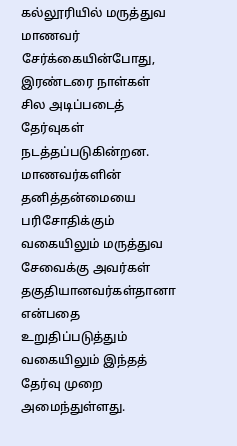கல்லூரியில் மருத்துவ மாணவர் சேர்க்கையின்போது, இரண்டரை நாள்கள் சில அடிப்படைத் தேர்வுகள் நடத்தப்படுகின்றன. மாணவர்களின் தனித்தன்மையை பரிசோதிக்கும் வகையிலும் மருத்துவ சேவைக்கு அவர்கள் தகுதியானவர்கள்தானா என்பதை உறுதிப்படுத்தும் வகையிலும் இந்தத் தேர்வு முறை அமைந்துள்ளது.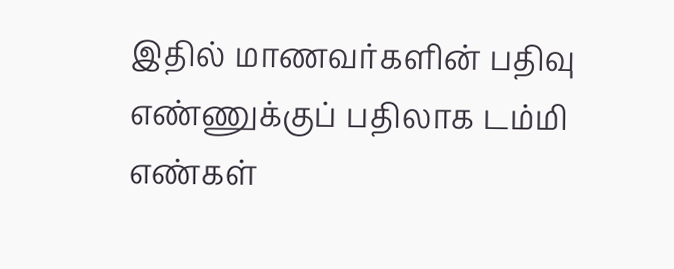இதில் மாணவர்களின் பதிவு எண்ணுக்குப் பதிலாக டம்மி எண்கள்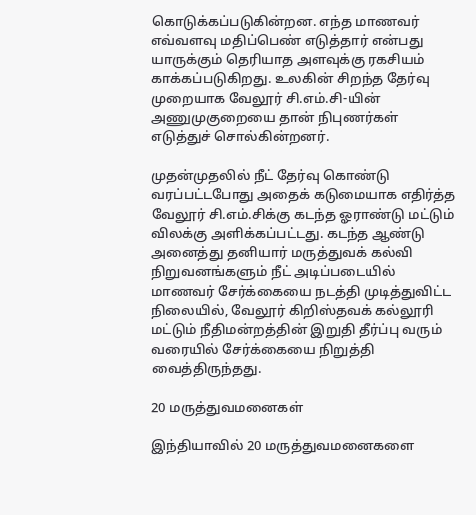கொடுக்கப்படுகின்றன. எந்த மாணவர் எவ்வளவு மதிப்பெண் எடுத்தார் என்பது யாருக்கும் தெரியாத அளவுக்கு ரகசியம் காக்கப்படுகிறது. உலகின் சிறந்த தேர்வு முறையாக வேலூர் சி.எம்.சி-யின் அணுமுகுறையை தான் நிபுணர்கள் எடுத்துச் சொல்கின்றனர்.

முதன்முதலில் நீட் தேர்வு கொண்டு வரப்பட்டபோது அதைக் கடுமையாக எதிர்த்த வேலூர் சி.எம்.சிக்கு கடந்த ஓராண்டு மட்டும் விலக்கு அளிக்கப்பட்டது. கடந்த ஆண்டு அனைத்து தனியார் மருத்துவக் கல்வி நிறுவனங்களும் நீட் அடிப்படையில் மாணவர் சேர்க்கையை நடத்தி முடித்துவிட்ட நிலையில், வேலூர் கிறிஸ்தவக் கல்லூரி மட்டும் நீதிமன்றத்தின் இறுதி தீர்ப்பு வரும் வரையில் சேர்க்கையை நிறுத்தி வைத்திருந்தது.

20 மருத்துவமனைகள்

இந்தியாவில் 20 மருத்துவமனைகளை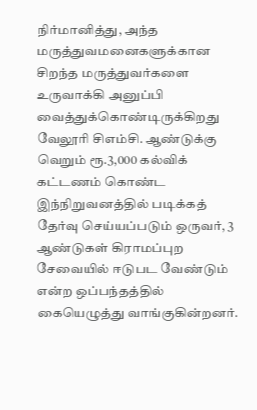நிர்மானித்து, அந்த மருத்துவமனைகளுக்கான சிறந்த மருத்துவர்களை உருவாக்கி அனுப்பி வைத்துக்கொண்டிருக்கிறது வேலூரி சிஎம்சி. ஆண்டுக்கு வெறும் ரூ.3,000 கல்விக் கட்டணம் கொண்ட இந்நிறுவனத்தில் படிக்கத் தேர்வு செய்யப்படும் ஒருவர், 3 ஆண்டுகள் கிராமப்புற சேவையில் ஈடுபட வேண்டும் என்ற ஒப்பந்தத்தில் கையெழுத்து வாங்குகின்றனர்.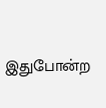இதுபோன்ற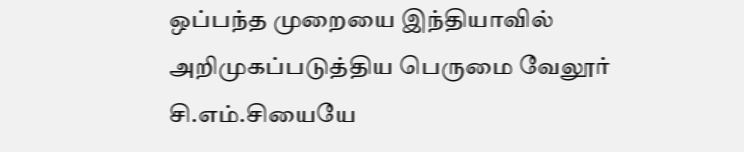ஒப்பந்த முறையை இந்தியாவில் அறிமுகப்படுத்திய பெருமை வேலூர் சி.எம்.சியையே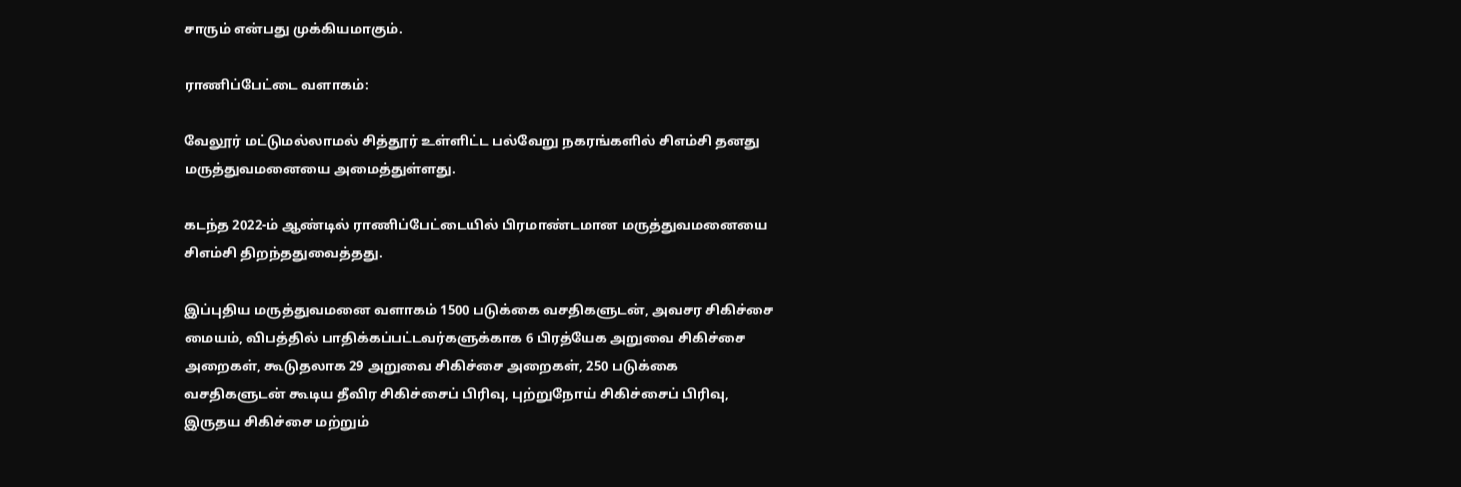சாரும் என்பது முக்கியமாகும்.

ராணிப்பேட்டை வளாகம்:

வேலூர் மட்டுமல்லாமல் சித்தூர் உள்ளிட்ட பல்வேறு நகரங்களில் சிஎம்சி தனது மருத்துவமனையை அமைத்துள்ளது.

கடந்த 2022-ம் ஆண்டில் ராணிப்பேட்டையில் பிரமாண்டமான மருத்துவமனையை சிஎம்சி திறந்ததுவைத்தது.

இப்புதிய மருத்துவமனை வளாகம் 1500 படுக்கை வசதிகளுடன், அவசர சிகிச்சை மையம், விபத்தில் பாதிக்கப்பட்டவர்களுக்காக 6 பிரத்யேக அறுவை சிகிச்சை அறைகள், கூடுதலாக 29 அறுவை சிகிச்சை அறைகள், 250 படுக்கை வசதிகளுடன் கூடிய தீவிர சிகிச்சைப் பிரிவு, புற்றுநோய் சிகிச்சைப் பிரிவு, இருதய சிகிச்சை மற்றும்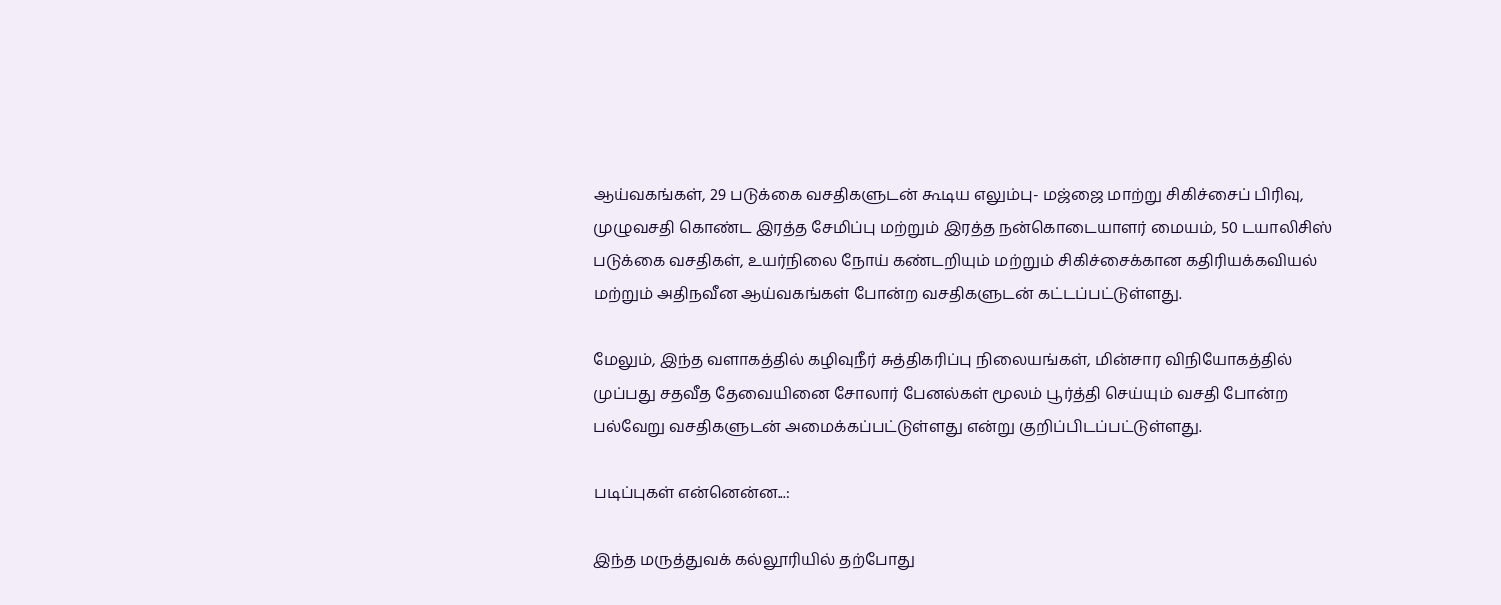ஆய்வகங்கள், 29 படுக்கை வசதிகளுடன் கூடிய எலும்பு- மஜ்ஜை மாற்று சிகிச்சைப் பிரிவு, முழுவசதி கொண்ட இரத்த சேமிப்பு மற்றும் இரத்த நன்கொடையாளர் மையம், 50 டயாலிசிஸ் படுக்கை வசதிகள், உயர்நிலை நோய் கண்டறியும் மற்றும் சிகிச்சைக்கான கதிரியக்கவியல் மற்றும் அதிநவீன ஆய்வகங்கள் போன்ற வசதிகளுடன் கட்டப்பட்டுள்ளது.

மேலும், இந்த வளாகத்தில் கழிவுநீர் சுத்திகரிப்பு நிலையங்கள், மின்சார விநியோகத்தில் முப்பது சதவீத தேவையினை சோலார் பேனல்கள் மூலம் பூர்த்தி செய்யும் வசதி போன்ற பல்வேறு வசதிகளுடன் அமைக்கப்பட்டுள்ளது என்று குறிப்பிடப்பட்டுள்ளது.

படிப்புகள் என்னென்ன...:

இந்த மருத்துவக் கல்லூரியில் தற்போது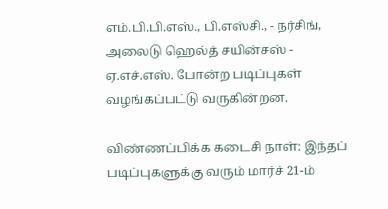எம்.பி.பி.எஸ்., பி.எஸ்சி., - நர்சிங், அலைடு ஹெல்த் சயின்சஸ் - ஏ.எச்.எஸ். போன்ற படிப்புகள் வழங்கப்பட்டு வருகின்றன.

விண்ணப்பிக்க கடைசி நாள்: இந்தப் படிப்புகளுக்கு வரும் மார்ச் 21-ம்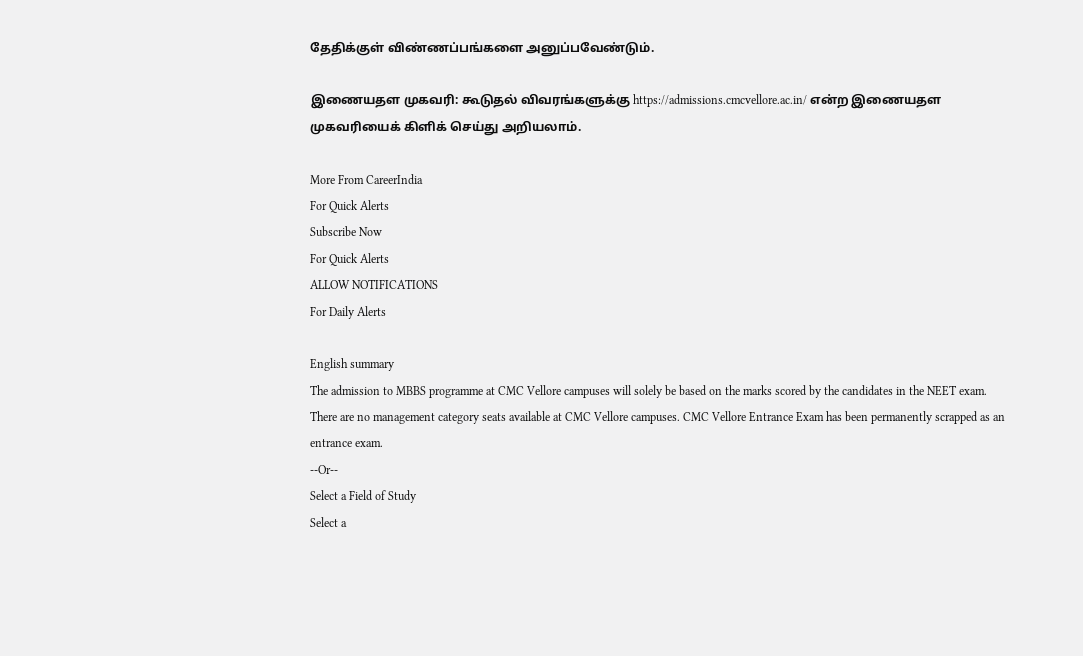தேதிக்குள் விண்ணப்பங்களை அனுப்பவேண்டும்.

இணையதள முகவரி: கூடுதல் விவரங்களுக்கு https://admissions.cmcvellore.ac.in/ என்ற இணையதள முகவரியைக் கிளிக் செய்து அறியலாம்.

More From CareerIndia
For Quick Alerts
Subscribe Now
For Quick Alerts
ALLOW NOTIFICATIONS
For Daily Alerts

English summary
The admission to MBBS programme at CMC Vellore campuses will solely be based on the marks scored by the candidates in the NEET exam. There are no management category seats available at CMC Vellore campuses. CMC Vellore Entrance Exam has been permanently scrapped as an entrance exam.
--Or--
Select a Field of Study
Select a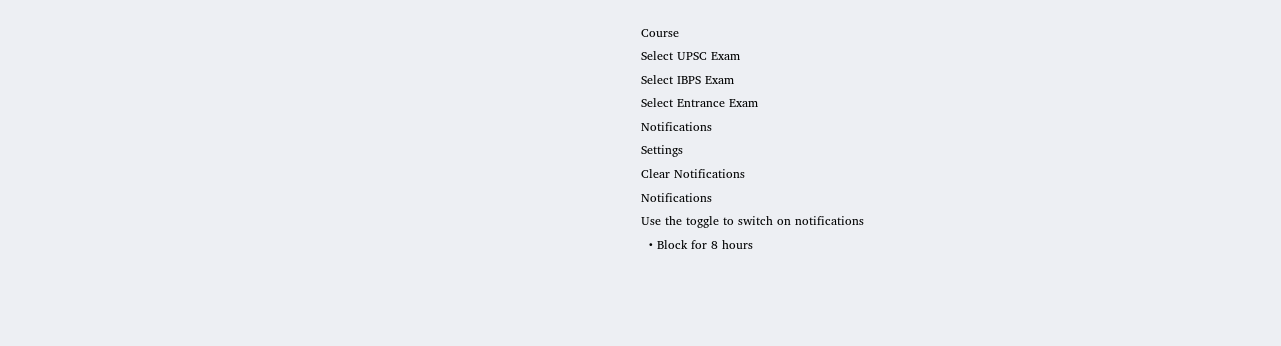Course
Select UPSC Exam
Select IBPS Exam
Select Entrance Exam
Notifications
Settings
Clear Notifications
Notifications
Use the toggle to switch on notifications
  • Block for 8 hours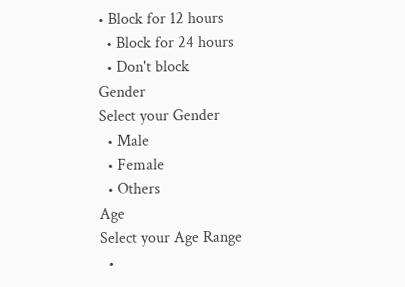• Block for 12 hours
  • Block for 24 hours
  • Don't block
Gender
Select your Gender
  • Male
  • Female
  • Others
Age
Select your Age Range
  •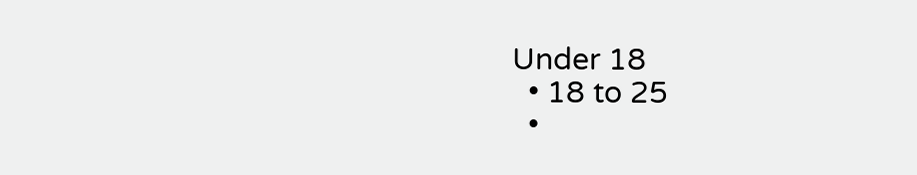Under 18
  • 18 to 25
  •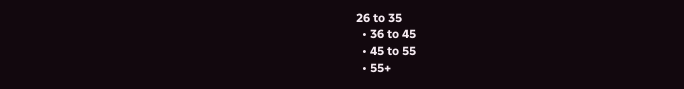26 to 35
  • 36 to 45
  • 45 to 55
  • 55+